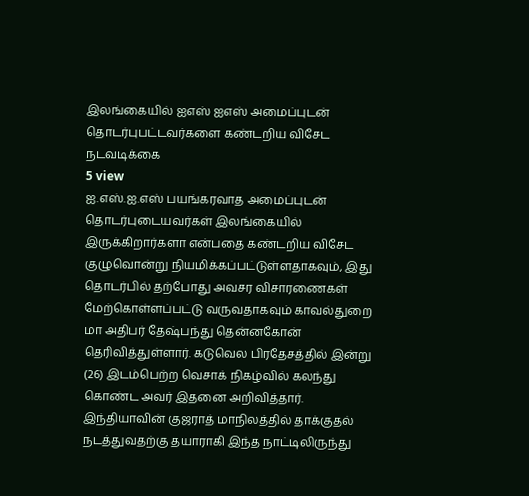இலங்கையில் ஐஎஸ் ஐஎஸ் அமைப்புடன் தொடர்புபட்டவர்களை கண்டறிய விசேட நடவடிக்கை
5 view
ஐ.எஸ்.ஐ.எஸ் பயங்கரவாத அமைப்புடன் தொடர்புடையவர்கள் இலங்கையில் இருக்கிறார்களா என்பதை கண்டறிய விசேட குழுவொன்று நியமிக்கப்பட்டுள்ளதாகவும், இது தொடர்பில் தற்போது அவசர விசாரணைகள் மேற்கொள்ளப்பட்டு வருவதாகவும் காவல்துறை மா அதிபர் தேஷ்பந்து தென்னகோன் தெரிவித்துள்ளார். கடுவெல பிரதேசத்தில் இன்று (26) இடம்பெற்ற வெசாக் நிகழ்வில் கலந்து கொண்ட அவர் இதனை அறிவித்தார். இந்தியாவின் குஜராத் மாநிலத்தில் தாக்குதல் நடத்துவதற்கு தயாராகி இந்த நாட்டிலிருந்து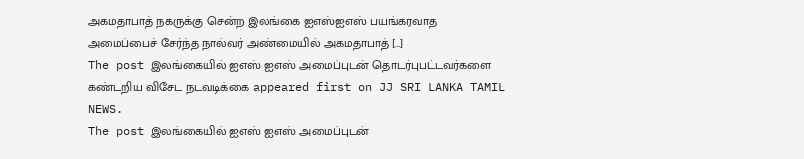அகமதாபாத் நகருக்கு சென்ற இலங்கை ஐஎஸ்ஐஎஸ் பயங்கரவாத அமைப்பைச் சேர்ந்த நால்வர் அண்மையில் அகமதாபாத் […]
The post இலங்கையில் ஐஎஸ் ஐஎஸ் அமைப்புடன் தொடர்புபட்டவர்களை கண்டறிய விசேட நடவடிக்கை appeared first on JJ SRI LANKA TAMIL NEWS.
The post இலங்கையில் ஐஎஸ் ஐஎஸ் அமைப்புடன்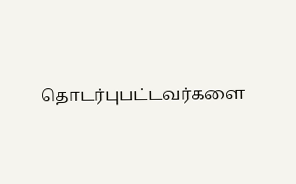தொடர்புபட்டவர்களை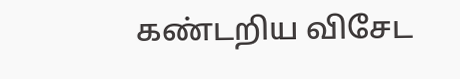கண்டறிய விசேட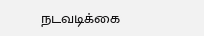நடவடிக்கை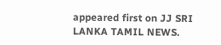appeared first on JJ SRI LANKA TAMIL NEWS.